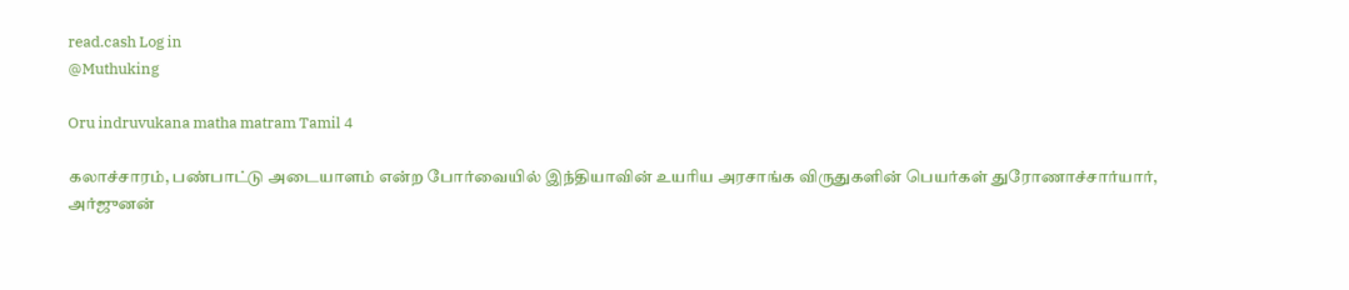read.cash Log in
@Muthuking

Oru indruvukana matha matram Tamil 4

கலாச்சாரம், பண்பாட்டு அடையாளம் என்ற போர்வையில் இந்தியாவின் உயரிய அரசாங்க விருதுகளின் பெயர்கள் துரோணாச்சார்யார், அர்ஜுனன்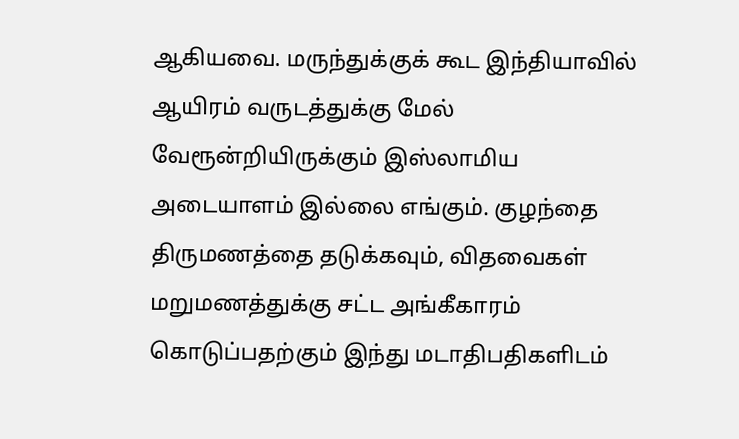ஆகியவை. மருந்துக்குக் கூட இந்தியாவில் ஆயிரம் வருடத்துக்கு மேல் வேரூன்றியிருக்கும் இஸ்லாமிய அடையாளம் இல்லை எங்கும். குழந்தை திருமணத்தை தடுக்கவும், விதவைகள் மறுமணத்துக்கு சட்ட அங்கீகாரம் கொடுப்பதற்கும் இந்து மடாதிபதிகளிடம்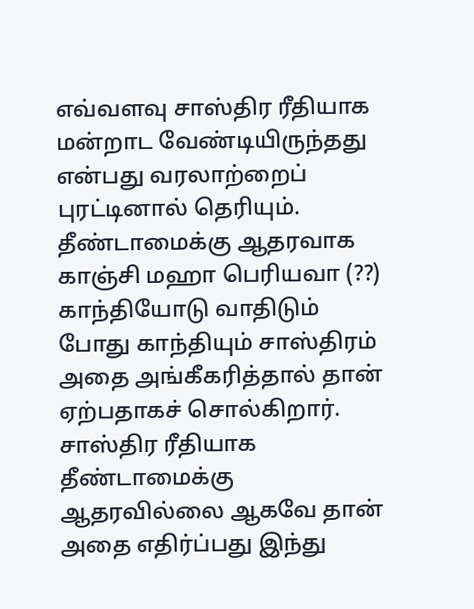எவ்வளவு சாஸ்திர ரீதியாக மன்றாட வேண்டியிருந்தது என்பது வரலாற்றைப் புரட்டினால் தெரியும். தீண்டாமைக்கு ஆதரவாக காஞ்சி மஹா பெரியவா (??) காந்தியோடு வாதிடும் போது காந்தியும் சாஸ்திரம் அதை அங்கீகரித்தால் தான் ஏற்பதாகச் சொல்கிறார். சாஸ்திர ரீதியாக தீண்டாமைக்கு ஆதரவில்லை ஆகவே தான் அதை எதிர்ப்பது இந்து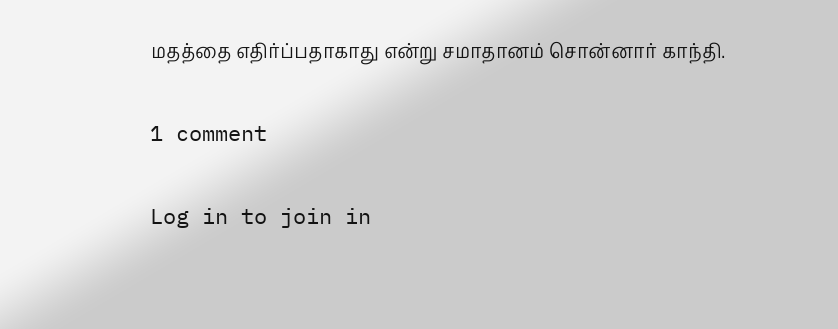மதத்தை எதிர்ப்பதாகாது என்று சமாதானம் சொன்னார் காந்தி.

1 comment

Log in to join in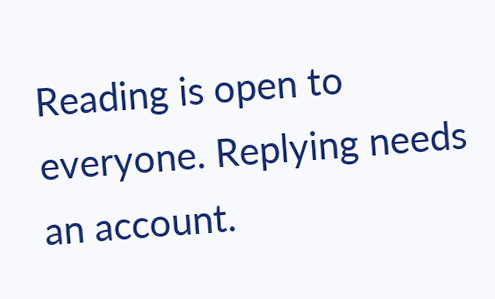Reading is open to everyone. Replying needs an account.